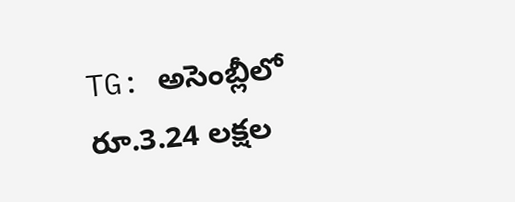TG: అసెంబ్లీలో రూ.3.24 లక్షల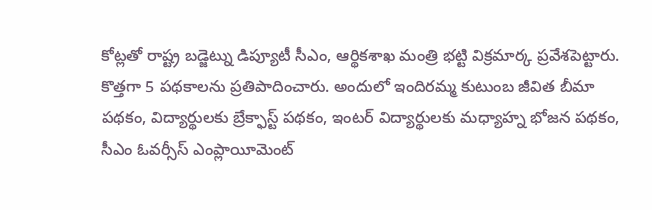కోట్లతో రాష్ట్ర బడ్జెట్ను డిప్యూటీ సీఎం, ఆర్థికశాఖ మంత్రి భట్టి విక్రమార్క ప్రవేశపెట్టారు. కొత్తగా 5 పథకాలను ప్రతిపాదించారు. అందులో ఇందిరమ్మ కుటుంబ జీవిత బీమా పథకం, విద్యార్థులకు బ్రేక్ఫాస్ట్ పథకం, ఇంటర్ విద్యార్థులకు మధ్యాహ్న భోజన పథకం, సీఎం ఓవర్సీస్ ఎంప్లాయీమెంట్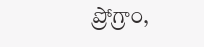ప్రోగ్రాం,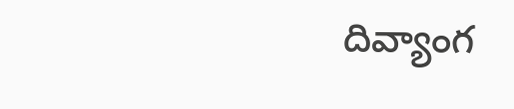దివ్యాంగ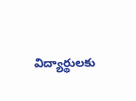విద్యార్థులకు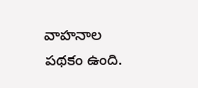వాహనాల పథకం ఉంది.